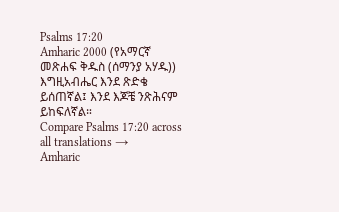Psalms 17:20
Amharic 2000 (የአማርኛ መጽሐፍ ቅዱስ (ሰማንያ አሃዱ))
እግዚአብሔር እንደ ጽድቄ ይሰጠኛል፤ እንደ እጆቼ ንጽሕናም ይከፍለኛል።
Compare Psalms 17:20 across all translations →
Amharic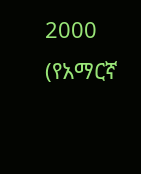2000 (የአማርኛ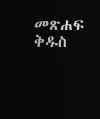መጽሐፍ ቅዱስ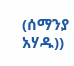(ሰማንያ አሃዱ))